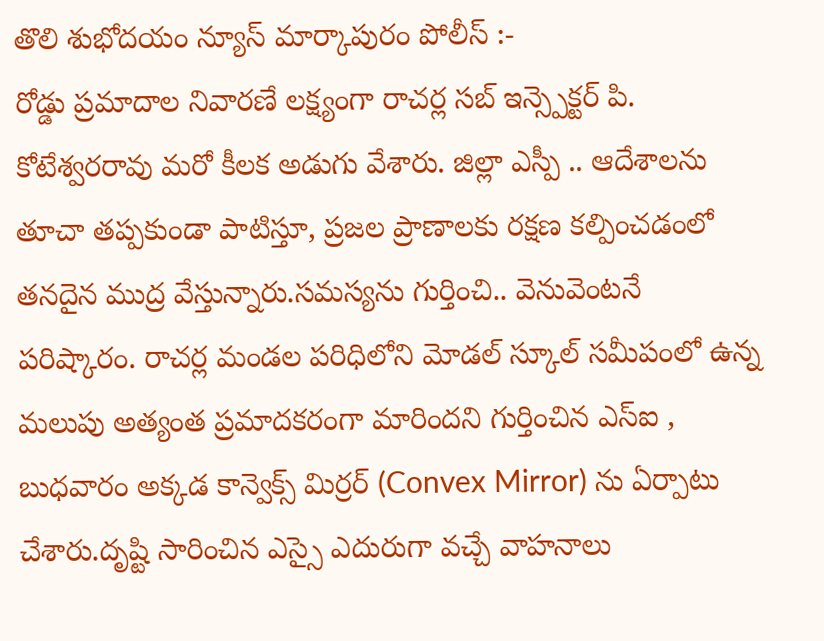తొలి శుభోదయం న్యూస్ మార్కాపురం పోలీస్ :-
రోడ్డు ప్రమాదాల నివారణే లక్ష్యంగా రాచర్ల సబ్ ఇన్స్పెక్టర్ పి. కోటేశ్వరరావు మరో కీలక అడుగు వేశారు. జిల్లా ఎస్పీ .. ఆదేశాలను తూచా తప్పకుండా పాటిస్తూ, ప్రజల ప్రాణాలకు రక్షణ కల్పించడంలో తనదైన ముద్ర వేస్తున్నారు.సమస్యను గుర్తించి.. వెనువెంటనే పరిష్కారం. రాచర్ల మండల పరిధిలోని మోడల్ స్కూల్ సమీపంలో ఉన్న మలుపు అత్యంత ప్రమాదకరంగా మారిందని గుర్తించిన ఎస్ఐ , బుధవారం అక్కడ కాన్వెక్స్ మిర్రర్ (Convex Mirror) ను ఏర్పాటు చేశారు.దృష్టి సారించిన ఎస్సై ఎదురుగా వచ్చే వాహనాలు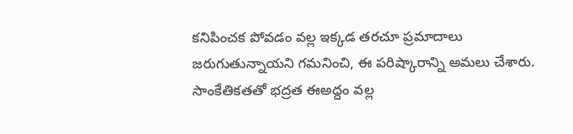కనిపించక పోవడం వల్ల ఇక్కడ తరచూ ప్రమాదాలు జరుగుతున్నాయని గమనించి, ఈ పరిష్కారాన్ని అమలు చేశారు.
సాంకేతికతతో భద్రత ఈఅద్దం వల్ల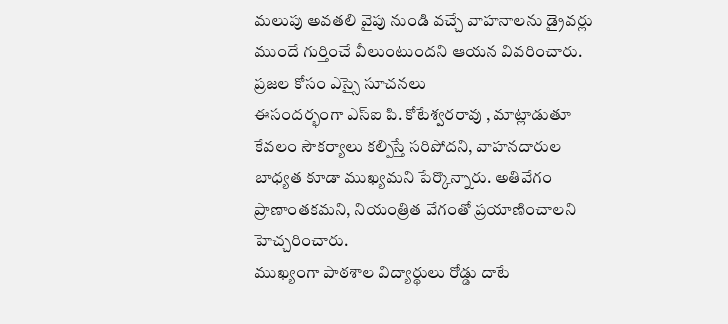మలుపు అవతలి వైపు నుండి వచ్చే వాహనాలను డ్రైవర్లు ముందే గుర్తించే వీలుంటుందని ఆయన వివరించారు.
ప్రజల కోసం ఎస్సై సూచనలు
ఈసందర్భంగా ఎస్ఐ పి. కోటేశ్వరరావు , మాట్లాడుతూ కేవలం సౌకర్యాలు కల్పిస్తే సరిపోదని, వాహనదారుల బాధ్యత కూడా ముఖ్యమని పేర్కొన్నారు. అతివేగం ప్రాణాంతకమని, నియంత్రిత వేగంతో ప్రయాణించాలని హెచ్చరించారు.
ముఖ్యంగా పాఠశాల విద్యార్థులు రోడ్డు దాటే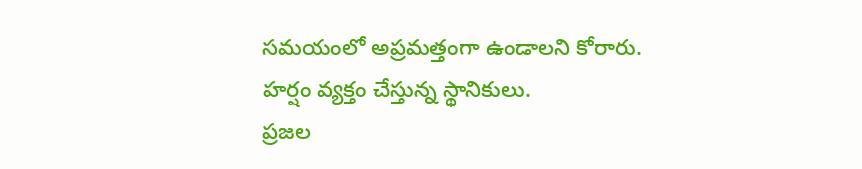సమయంలో అప్రమత్తంగా ఉండాలని కోరారు.
హర్షం వ్యక్తం చేస్తున్న స్థానికులు.
ప్రజల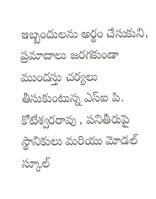ఇబ్బందులను అర్థం చేసుకుని, ప్రమాదాలు జరగకుండా ముందస్తు చర్యలు తీసుకుంటున్న ఎస్ఐ పి. కోటేశ్వరరావు , పనితీరుపై స్థానికులు మరియు మోడల్ స్కూల్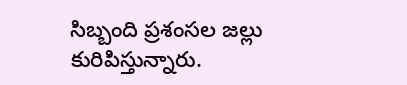సిబ్బంది ప్రశంసల జల్లు కురిపిస్తున్నారు.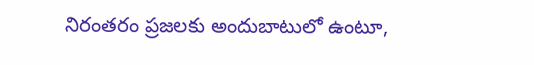నిరంతరం ప్రజలకు అందుబాటులో ఉంటూ,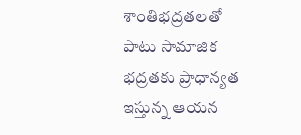శాంతిభద్రతలతో పాటు సామాజిక భద్రతకు ప్రాధాన్యత ఇస్తున్న ఆయన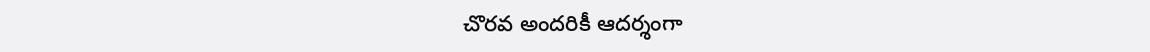చొరవ అందరికీ ఆదర్శంగా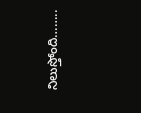నిలుస్తోంది……..